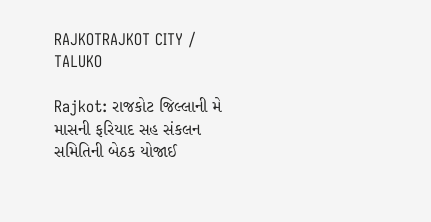RAJKOTRAJKOT CITY / TALUKO

Rajkot: રાજકોટ જિલ્લાની મે માસની ફરિયાદ સહ સંકલન સમિતિની બેઠક યોજાઈ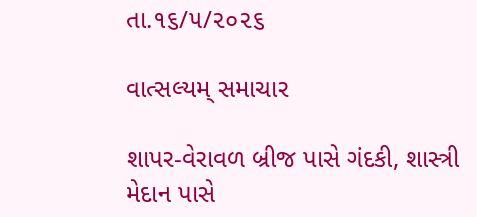તા.૧૬/૫/૨૦૨૬

વાત્સલ્યમ્ સમાચાર

શાપર-વેરાવળ બ્રીજ પાસે ગંદકી, શાસ્ત્રી મેદાન પાસે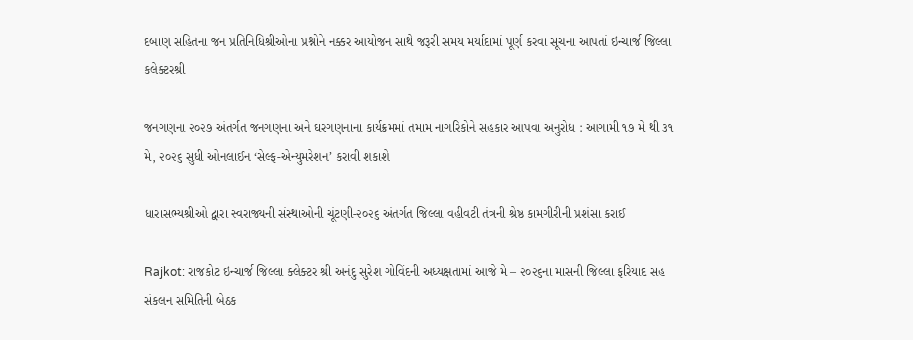દબાણ સહિતના જન પ્રતિનિધિશ્રીઓના પ્રશ્નોને નક્કર આયોજન સાથે જરૂરી સમય મર્યાદામાં પૂર્ણ કરવા સૂચના આપતાં ઇન્ચાર્જ જિલ્લા કલેક્ટરશ્રી

જનગણના ૨૦૨૭ અંતર્ગત જનગણના અને ઘરગણનાના કાર્યક્રમમાં તમામ નાગરિકોને સહકાર આપવા અનુરોધ : આગામી ૧૭ મે થી ૩૧ મે, ૨૦૨૬ સુધી ઓનલાઈન ‘સેલ્ફ-એન્યુમરેશન’ કરાવી શકાશે

ધારાસભ્યશ્રીઓ દ્વારા સ્વરાજ્યની સંસ્થાઓની ચૂંટણી-૨૦૨૬ અંતર્ગત જિલ્લા વહીવટી તંત્રની શ્રેષ્ઠ કામગીરીની પ્રશંસા કરાઈ

Rajkot: રાજકોટ ઇન્ચાર્જ જિલ્લા ક્લેક્ટર શ્રી અનંદુ સુરેશ ગોવિંદની અધ્યક્ષતામાં આજે મે – ૨૦૨૬ના માસની જિલ્લા ફરિયાદ સહ સંકલન સમિતિની બેઠક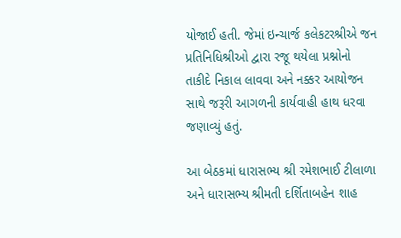યોજાઈ હતી. જેમાં ઇન્ચાર્જ કલેકટરશ્રીએ જન પ્રતિનિધિશ્રીઓ દ્વારા રજૂ થયેલા પ્રશ્નોનો તાકીદે નિકાલ લાવવા અને નક્કર આયોજન સાથે જરૂરી આગળની કાર્યવાહી હાથ ધરવા જણાવ્યું હતું.

આ બેઠકમાં ધારાસભ્ય શ્રી રમેશભાઈ ટીલાળા અને ધારાસભ્ય શ્રીમતી દર્શિતાબહેન શાહ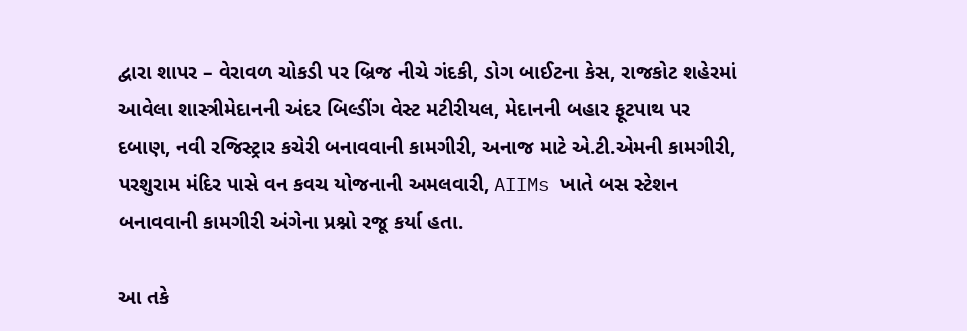દ્વારા શાપર – વેરાવળ ચોકડી પર બ્રિજ નીચે ગંદકી, ડોગ બાઈટના કેસ, રાજકોટ શહેરમાં આવેલા શાસ્ત્રીમેદાનની અંદર બિલ્ડીંગ વેસ્ટ મટીરીયલ, મેદાનની બહાર ફૂટપાથ પર દબાણ, નવી રજિસ્ટ્રાર કચેરી બનાવવાની કામગીરી, અનાજ માટે એ.ટી.એમની કામગીરી, પરશુરામ મંદિર પાસે વન કવચ યોજનાની અમલવારી, AIIMs ખાતે બસ સ્ટેશન બનાવવાની કામગીરી અંગેના પ્રશ્નો રજૂ કર્યા હતા.

આ તકે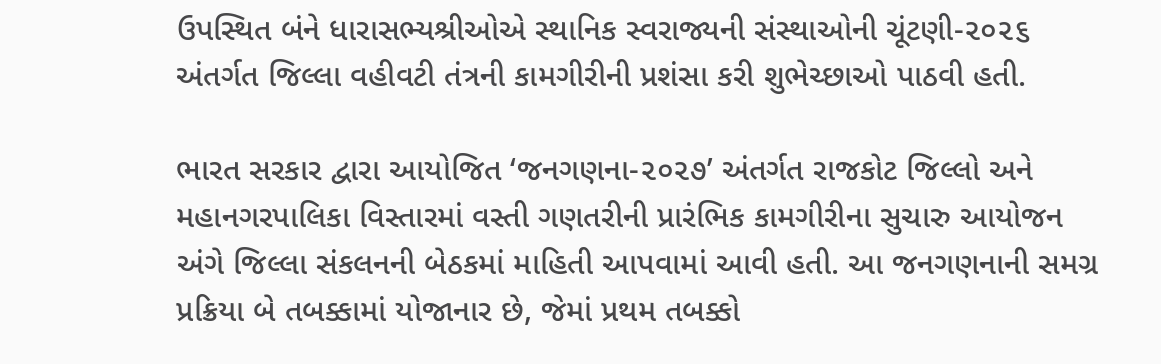ઉપસ્થિત બંને ધારાસભ્યશ્રીઓએ સ્થાનિક સ્વરાજ્યની સંસ્થાઓની ચૂંટણી-૨૦૨૬ અંતર્ગત જિલ્લા વહીવટી તંત્રની કામગીરીની પ્રશંસા કરી શુભેચ્છાઓ પાઠવી હતી.

ભારત સરકાર દ્વારા આયોજિત ‘જનગણના-૨૦૨૭’ અંતર્ગત રાજકોટ જિલ્લો અને મહાનગરપાલિકા વિસ્તારમાં વસ્તી ગણતરીની પ્રારંભિક કામગીરીના સુચારુ આયોજન અંગે જિલ્લા સંકલનની બેઠકમાં માહિતી આપવામાં આવી હતી. આ જનગણનાની સમગ્ર પ્રક્રિયા બે તબક્કામાં યોજાનાર છે, જેમાં પ્રથમ તબક્કો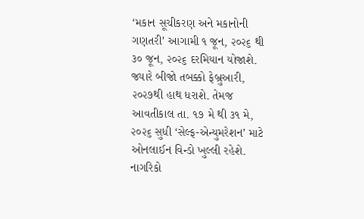‘મકાન સૂચીકરણ અને મકાનોની ગણતરી’ આગામી ૧ જૂન, ૨૦૨૬ થી ૩૦ જૂન, ૨૦૨૬ દરમિયાન યોજાશે. જ્યારે બીજો તબક્કો ફેબ્રુઆરી, ૨૦૨૭થી હાથ ધરાશે. તેમજ આવતીકાલ તા. ૧૭ મે થી ૩૧ મે, ૨૦૨૬ સુધી ‘સેલ્ફ-એન્યુમરેશન’ માટે ઓનલાઈન વિન્ડો ખુલ્લી રહેશે. નાગરિકો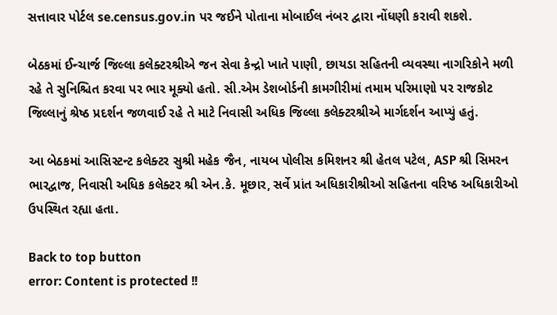સત્તાવાર પોર્ટલ se.census.gov.in પર જઈને પોતાના મોબાઈલ નંબર દ્વારા નોંધણી કરાવી શકશે.

બેઠકમાં ઈન્ચાર્જ જિલ્લા કલેક્ટરશ્રીએ જન સેવા કેન્દ્રો ખાતે પાણી, છાયડા સહિતની વ્યવસ્થા નાગરિકોને મળી રહે તે સુનિશ્ચિત કરવા પર ભાર મૂક્યો હતો. સી.એમ ડેશબોર્ડની કામગીરીમાં તમામ પરિમાણો પર રાજકોટ જિલ્લાનું શ્રેષ્ઠ પ્રદર્શન જળવાઈ રહે તે માટે નિવાસી અધિક જિલ્લા કલેક્ટરશ્રીએ માર્ગદર્શન આપ્યું હતું.

આ બેઠકમાં આસિસ્ટન્ટ કલેક્ટર સુશ્રી મહેક જૈન, નાયબ પોલીસ કમિશનર શ્રી હેતલ પટેલ, ASP શ્રી સિમરન ભારદ્વાજ, નિવાસી અધિક કલેક્ટર શ્રી એન.કે. મૂછાર, સર્વે પ્રાંત અધિકારીશ્રીઓ સહિતના વરિષ્ઠ અધિકારીઓ ઉપસ્થિત રહ્યા હતા.

Back to top button
error: Content is protected !!